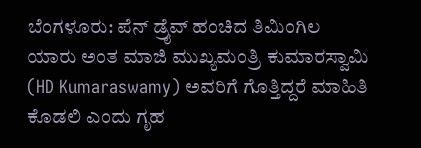ಬೆಂಗಳೂರು: ಪೆನ್ ಡ್ರೈವ್ ಹಂಚಿದ ತಿಮಿಂಗಿಲ ಯಾರು ಅಂತ ಮಾಜಿ ಮುಖ್ಯಮಂತ್ರಿ ಕುಮಾರಸ್ವಾಮಿ (HD Kumaraswamy) ಅವರಿಗೆ ಗೊತ್ತಿದ್ದರೆ ಮಾಹಿತಿ ಕೊಡಲಿ ಎಂದು ಗೃಹ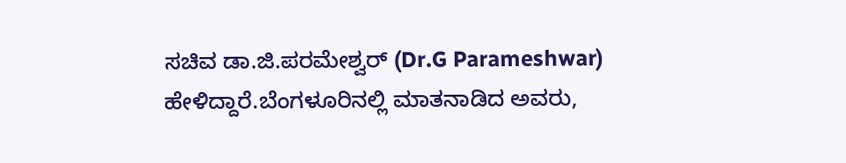ಸಚಿವ ಡಾ.ಜಿ.ಪರಮೇಶ್ವರ್ (Dr.G Parameshwar) ಹೇಳಿದ್ದಾರೆ.ಬೆಂಗಳೂರಿನಲ್ಲಿ ಮಾತನಾಡಿದ ಅವರು,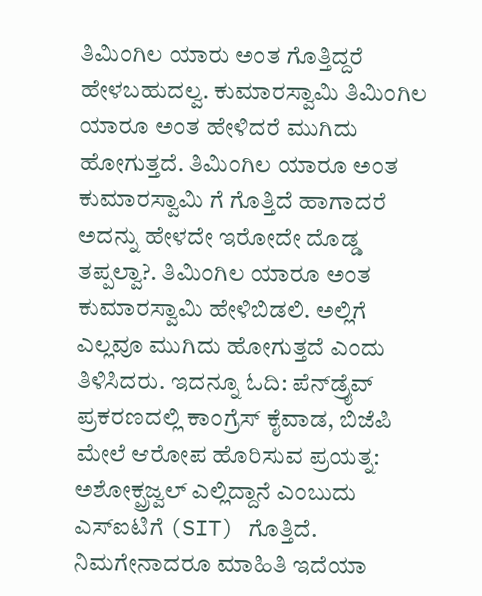ತಿಮಿಂಗಿಲ ಯಾರು ಅಂತ ಗೊತ್ತಿದ್ದರೆ ಹೇಳಬಹುದಲ್ವ. ಕುಮಾರಸ್ವಾಮಿ ತಿಮಿಂಗಿಲ ಯಾರೂ ಅಂತ ಹೇಳಿದರೆ ಮುಗಿದು ಹೋಗುತ್ತದೆ. ತಿಮಿಂಗಿಲ ಯಾರೂ ಅಂತ ಕುಮಾರಸ್ವಾಮಿ ಗೆ ಗೊತ್ತಿದೆ ಹಾಗಾದರೆ ಅದನ್ನು ಹೇಳದೇ ಇರೋದೇ ದೊಡ್ಡ ತಪ್ಪಲ್ವಾ?. ತಿಮಿಂಗಿಲ ಯಾರೂ ಅಂತ ಕುಮಾರಸ್ವಾಮಿ ಹೇಳಿಬಿಡಲಿ. ಅಲ್ಲಿಗೆ ಎಲ್ಲವೂ ಮುಗಿದು ಹೋಗುತ್ತದೆ ಎಂದು ತಿಳಿಸಿದರು. ಇದನ್ನೂ ಓದಿ: ಪೆನ್‌ಡ್ರೈವ್ ಪ್ರಕರಣದಲ್ಲಿ ಕಾಂಗ್ರೆಸ್ ಕೈವಾಡ, ಬಿಜೆಪಿ ಮೇಲೆ ಆರೋಪ ಹೊರಿಸುವ ಪ್ರಯತ್ನ: ಅಶೋಕ್ಪ್ರಜ್ವಲ್ ಎಲ್ಲಿದ್ದಾನೆ ಎಂಬುದು ಎಸ್ಐಟಿಗೆ (SIT) ಗೊತ್ತಿದೆ. ನಿಮಗೇನಾದರೂ ಮಾಹಿತಿ ಇದೆಯಾ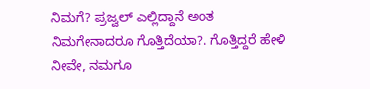ನಿಮಗೆ? ಪ್ರಜ್ವಲ್ ಎಲ್ಲಿದ್ದಾನೆ ಅಂತ ನಿಮಗೇನಾದರೂ ಗೊತ್ತಿದೆಯಾ?. ಗೊತ್ತಿದ್ದರೆ ಹೇಳಿ ನೀವೇ, ನಮಗೂ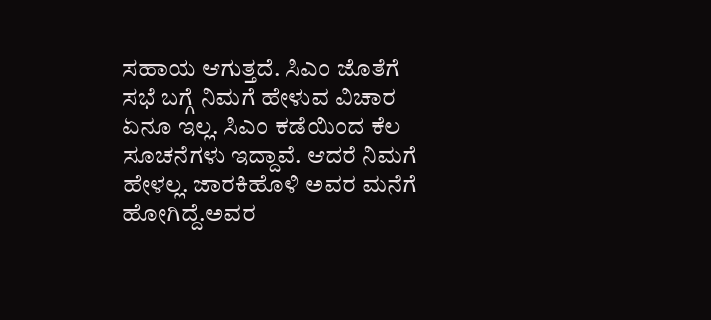ಸಹಾಯ ಆಗುತ್ತದೆ. ಸಿಎಂ ಜೊತೆಗೆ ಸಭೆ ಬಗ್ಗೆ ನಿಮಗೆ ಹೇಳುವ ವಿಚಾರ ಏನೂ ಇಲ್ಲ. ಸಿಎಂ ಕಡೆಯಿಂದ ಕೆಲ ಸೂಚನೆಗಳು ಇದ್ದಾವೆ. ಆದರೆ ನಿಮಗೆ ಹೇಳಲ್ಲ. ಜಾರಕಿಹೊಳಿ ಅವರ ಮನೆಗೆ ಹೋಗಿದ್ದೆ.ಅವರ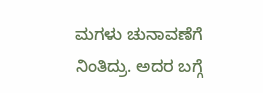ಮಗಳು ಚುನಾವಣೆಗೆ ನಿಂತಿದ್ರು. ಅದರ ಬಗ್ಗೆ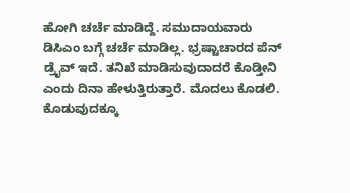ಹೋಗಿ ಚರ್ಚೆ ಮಾಡಿದ್ದೆ. ಸಮುದಾಯವಾರು ಡಿಸಿಎಂ ಬಗ್ಗೆ ಚರ್ಚೆ ಮಾಡಿಲ್ಲ. ಭ್ರಷ್ಟಾಚಾರದ ಪೆನ್ ಡ್ರೈವ್ ಇದೆ. ತನಿಖೆ ಮಾಡಿಸುವುದಾದರೆ ಕೊಡ್ತೀನಿ ಎಂದು ದಿನಾ ಹೇಳುತ್ತಿರುತ್ತಾರೆ. ಮೊದಲು ಕೊಡಲಿ. ಕೊಡುವುದಕ್ಕೂ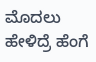ಮೊದಲು ಹೇಳಿದ್ರೆ ಹೆಂಗೆ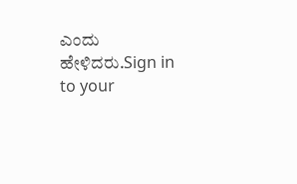ಎಂದು ಹೇಳಿದರು.Sign in to your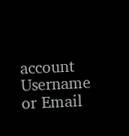account
Username or Email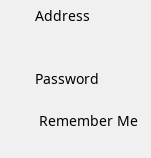Address


Password

 Remember Me